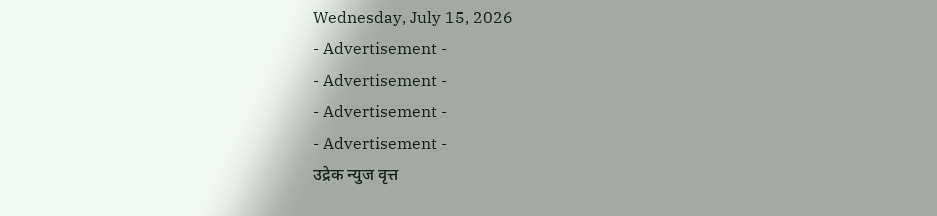Wednesday, July 15, 2026
- Advertisement -
- Advertisement -
- Advertisement -
- Advertisement -
उद्रेक न्युज वृत्त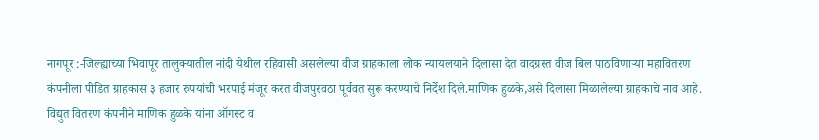नागपूर :-जिल्ह्याच्या भिवापूर तालुक्यातील नांदी येथील रहिवासी असलेल्या वीज ग्राहकाला लोक न्यायलयाने दिलासा देत वादग्रस्त वीज बिल पाठविणाऱ्या महावितरण कंपनीला पीडित ग्राहकास ३ हजार रुपयांची भरपाई मंजूर करत वीजपुरवठा पूर्ववत सुरू करण्याचे निर्देश दिले.माणिक हुळके,असे दिलासा मिळालेल्या ग्राहकाचे नाव आहे.
विद्युत वितरण कंपनीने माणिक हुळके यांना ऑगस्ट व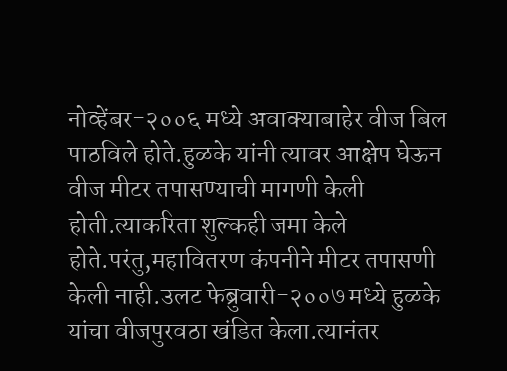नोव्हेंबर-२००६ मध्ये अवाक्याबाहेर वीज बिल पाठविले होते.हुळके यांनी त्यावर आक्षेप घेऊन वीज मीटर तपासण्याची मागणी केली होती.त्याकरिता शुल्कही जमा केले होते.परंतु,महावितरण कंपनीने मीटर तपासणी केली नाही.उलट फेब्रुवारी-२००७ मध्ये हुळके यांचा वीजपुरवठा खंडित केला.त्यानंतर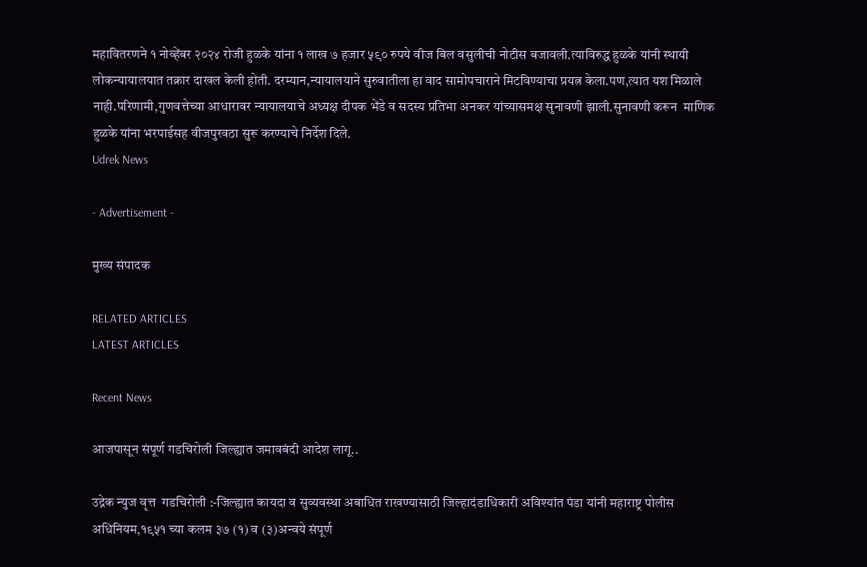महावितरणने १ नोव्हेंबर २०२४ रोजी हुळके यांना १ लाख ७ हजार ५९० रुपये वीज बिल वसुलीची नोटीस बजावली.त्याविरुद्ध हुळके यांनी स्थायी लोकन्यायालयात तक्रार दाखल केली होती. दरम्यान,न्यायालयाने सुरुवातीला हा वाद सामोपचाराने मिटविण्याचा प्रयत्न केला.पण,त्यात यश मिळाले नाही.परिणामी,गुणवत्तेच्या आधारावर न्यायालयाचे अध्यक्ष दीपक भेंडे व सदस्य प्रतिभा अनकर यांच्यासमक्ष सुनावणी झाली.सुनावणी करून  माणिक हुळके यांना भरपाईसह वीजपुरवठा सुरू करण्याचे निर्देश दिले.
Udrek News

- Advertisement -

मुख्य संपादक

RELATED ARTICLES
LATEST ARTICLES

Recent News

आजपासून संपूर्ण गडचिरोली जिल्ह्यात जमावबंदी आदेश लागू..

उद्रेक न्युज वृत्त  गडचिरोली :-जिल्ह्यात कायदा व सुव्यवस्था अबाधित राखण्यासाठी जिल्हादंडाधिकारी अविश्यांत पंडा यांनी महाराष्ट्र पोलीस अधिनियम,१९५१ च्या कलम ३७ (१) व (३)अन्वये संपूर्ण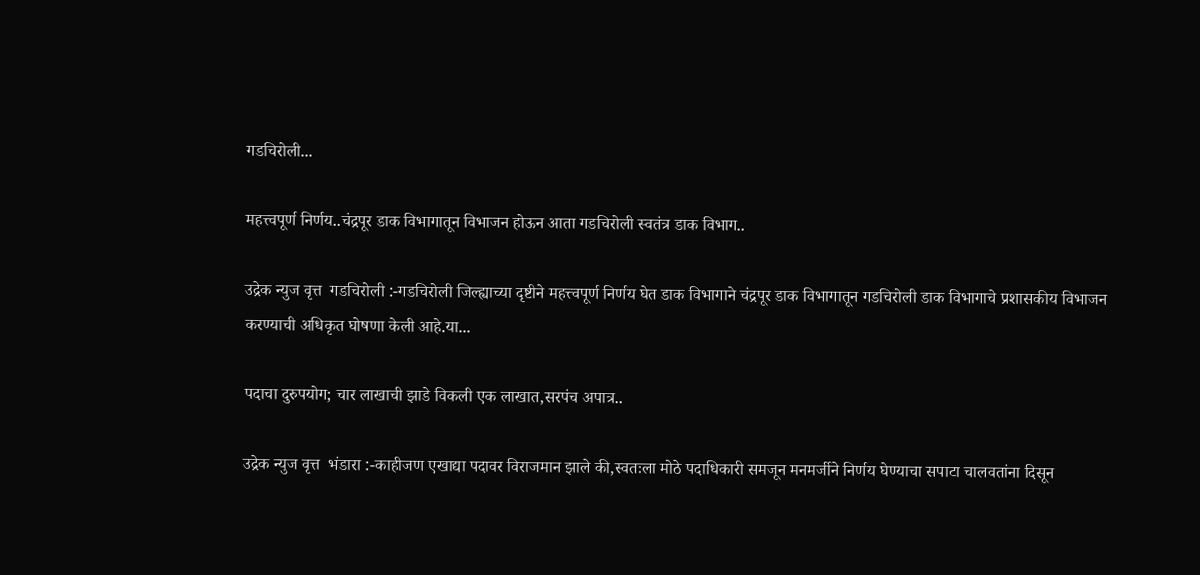गडचिरोली...

महत्त्वपूर्ण निर्णय..चंद्रपूर डाक विभागातून विभाजन होऊन आता गडचिरोली स्वतंत्र डाक विभाग..

उद्रेक न्युज वृत्त  गडचिरोली :-गडचिरोली जिल्ह्याच्या दृष्टीने महत्त्वपूर्ण निर्णय घेत डाक विभागाने चंद्रपूर डाक विभागातून गडचिरोली डाक विभागाचे प्रशासकीय विभाजन करण्याची अधिकृत घोषणा केली आहे.या...

पदाचा दुरुपयोग; चार लाखाची झाडे विकली एक लाखात,सरपंच अपात्र..

उद्रेक न्युज वृत्त  भंडारा :-काहीजण एखाद्या पदावर विराजमान झाले की,स्वतःला मोठे पदाधिकारी समजून मनमर्जीने निर्णय घेण्याचा सपाटा चालवतांना दिसून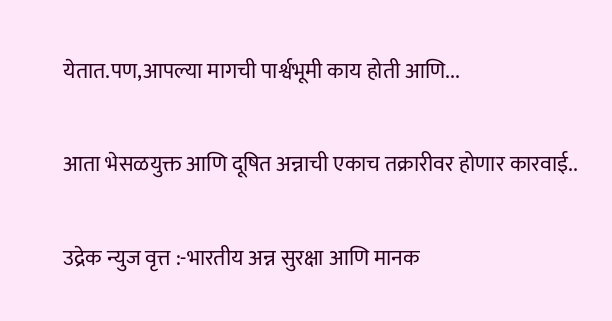येतात.पण,आपल्या मागची पार्श्वभूमी काय होती आणि...

आता भेसळयुक्त आणि दूषित अन्नाची एकाच तक्रारीवर होणार कारवाई..

उद्रेक न्युज वृत्त :-भारतीय अन्न सुरक्षा आणि मानक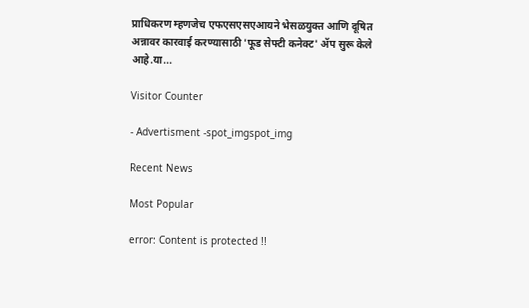प्राधिकरण म्हणजेच एफएसएसएआयने भेसळयुक्त आणि दूषित अन्नावर कारवाई करण्यासाठी 'फूड सेफ्टी कनेक्ट' ॲप सुरू केले आहे.या...

Visitor Counter

- Advertisment -spot_imgspot_img

Recent News

Most Popular

error: Content is protected !!